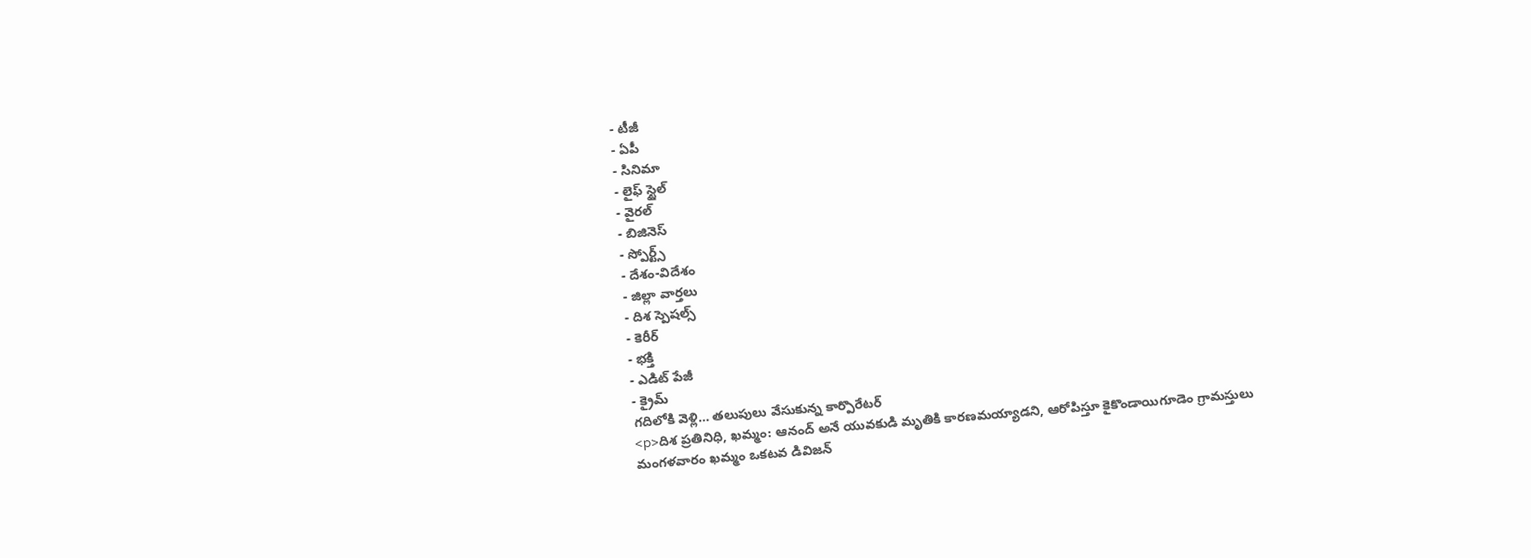- టీజీ
- ఏపీ
- సినిమా
- లైఫ్ స్టైల్
- వైరల్
- బిజినెస్
- స్పోర్ట్స్
- దేశం-విదేశం
- జిల్లా వార్తలు
- దిశ స్పెషల్స్
- కెరీర్
- భక్తి
- ఎడిట్ పేజీ
- క్రైమ్
గదిలోకి వెళ్లి… తలుపులు వేసుకున్న కార్పొరేటర్
<p>దిశ ప్రతినిధి, ఖమ్మం: ఆనంద్ అనే యువకుడి మృతికి కారణమయ్యాడని, ఆరోపిస్తూ కైకొండాయిగూడెం గ్రామస్తులు మంగళవారం ఖమ్మం ఒకటవ డివిజన్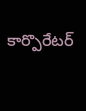కార్పొరేటర్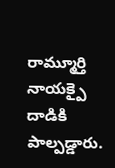రామ్మూర్తి నాయక్పై దాడికి పాల్పడ్డారు.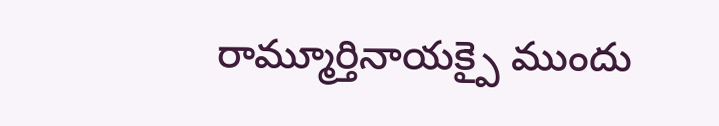రామ్మూర్తినాయక్పై ముందు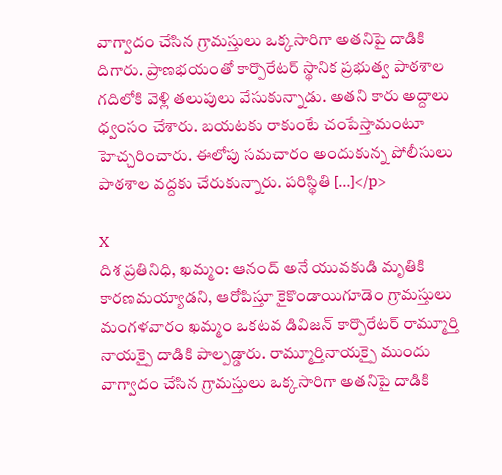వాగ్వాదం చేసిన గ్రామస్తులు ఒక్కసారిగా అతనిపై దాడికి దిగారు. ప్రాణభయంతో కార్పొరేటర్ స్థానిక ప్రభుత్వ పాఠశాల గదిలోకి వెళ్లి తలుపులు వేసుకున్నాడు. అతని కారు అద్దాలు ధ్వంసం చేశారు. బయటకు రాకుంటే చంపేస్తామంటూ హెచ్చరించారు. ఈలోపు సమచారం అందుకున్న పోలీసులు పాఠశాల వద్దకు చేరుకున్నారు. పరిస్థితి […]</p>

X
దిశ ప్రతినిధి, ఖమ్మం: ఆనంద్ అనే యువకుడి మృతికి కారణమయ్యాడని, ఆరోపిస్తూ కైకొండాయిగూడెం గ్రామస్తులు మంగళవారం ఖమ్మం ఒకటవ డివిజన్ కార్పొరేటర్ రామ్మూర్తి నాయక్పై దాడికి పాల్పడ్డారు. రామ్మూర్తినాయక్పై ముందు వాగ్వాదం చేసిన గ్రామస్తులు ఒక్కసారిగా అతనిపై దాడికి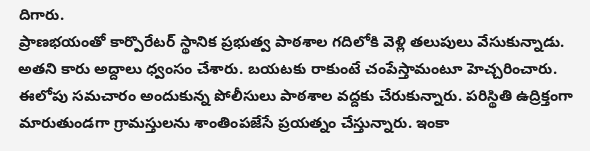దిగారు.
ప్రాణభయంతో కార్పొరేటర్ స్థానిక ప్రభుత్వ పాఠశాల గదిలోకి వెళ్లి తలుపులు వేసుకున్నాడు. అతని కారు అద్దాలు ధ్వంసం చేశారు. బయటకు రాకుంటే చంపేస్తామంటూ హెచ్చరించారు. ఈలోపు సమచారం అందుకున్న పోలీసులు పాఠశాల వద్దకు చేరుకున్నారు. పరిస్థితి ఉద్రిక్తంగా మారుతుండగా గ్రామస్తులను శాంతింపజేసే ప్రయత్నం చేస్తున్నారు. ఇంకా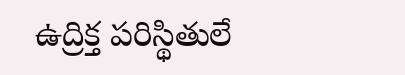ఉద్రిక్త పరిస్థితులే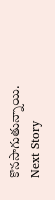కొనసాగుతున్నాయి.
Next Story